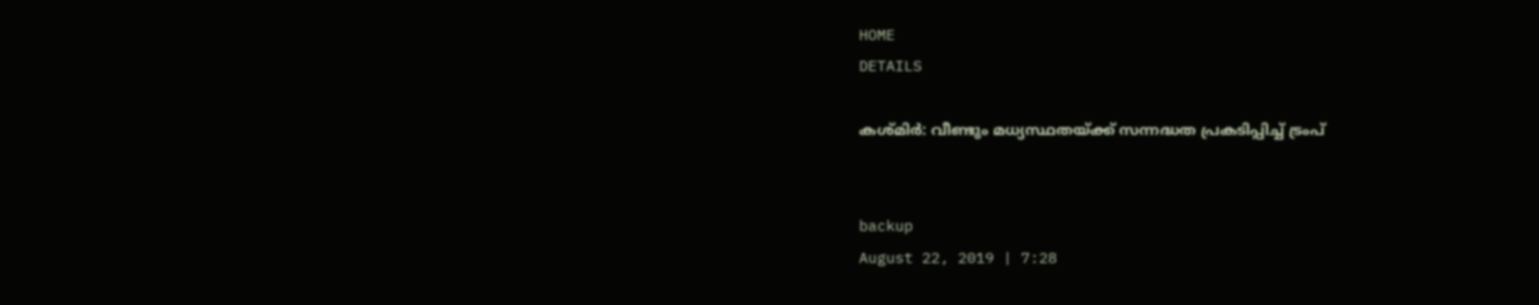HOME
DETAILS

കശ്മിര്‍: വീണ്ടും മധ്യസ്ഥതയ്ക്ക് സന്നദ്ധത പ്രകടിപ്പിച്ച് ട്രംപ്


backup
August 22, 2019 | 7:28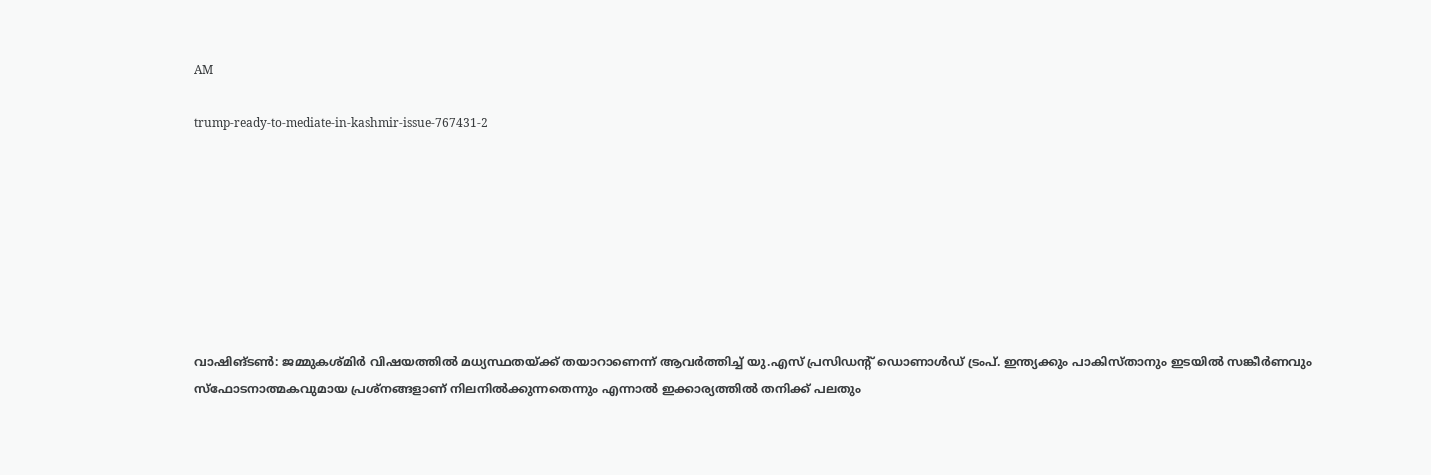AM

trump-ready-to-mediate-in-kashmir-issue-767431-2








വാഷിങ്ടണ്‍: ജമ്മുകശ്മിര്‍ വിഷയത്തില്‍ മധ്യസ്ഥതയ്ക്ക് തയാറാണെന്ന് ആവര്‍ത്തിച്ച് യു.എസ് പ്രസിഡന്റ് ഡൊണാള്‍ഡ് ട്രംപ്. ഇന്ത്യക്കും പാകിസ്താനും ഇടയില്‍ സങ്കീര്‍ണവും സ്‌ഫോടനാത്മകവുമായ പ്രശ്‌നങ്ങളാണ് നിലനില്‍ക്കുന്നതെന്നും എന്നാല്‍ ഇക്കാര്യത്തില്‍ തനിക്ക് പലതും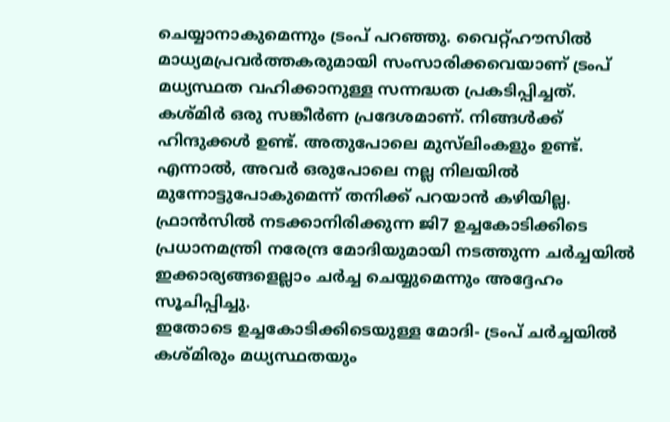ചെയ്യാനാകുമെന്നും ട്രംപ് പറഞ്ഞു. വൈറ്റ്ഹൗസില്‍ മാധ്യമപ്രവര്‍ത്തകരുമായി സംസാരിക്കവെയാണ് ട്രംപ് മധ്യസ്ഥത വഹിക്കാനുള്ള സന്നദ്ധത പ്രകടിപ്പിച്ചത്.
കശ്മിര്‍ ഒരു സങ്കീര്‍ണ പ്രദേശമാണ്. നിങ്ങള്‍ക്ക് ഹിന്ദുക്കള്‍ ഉണ്ട്. അതുപോലെ മുസ്‌ലിംകളും ഉണ്ട്. എന്നാല്‍, അവര്‍ ഒരുപോലെ നല്ല നിലയില്‍ മുന്നോട്ടുപോകുമെന്ന് തനിക്ക് പറയാന്‍ കഴിയില്ല. ഫ്രാന്‍സില്‍ നടക്കാനിരിക്കുന്ന ജി7 ഉച്ചകോടിക്കിടെ പ്രധാനമന്ത്രി നരേന്ദ്ര മോദിയുമായി നടത്തുന്ന ചര്‍ച്ചയില്‍ ഇക്കാര്യങ്ങളെല്ലാം ചര്‍ച്ച ചെയ്യുമെന്നും അദ്ദേഹം സൂചിപ്പിച്ചു.
ഇതോടെ ഉച്ചകോടിക്കിടെയുള്ള മോദി- ട്രംപ് ചര്‍ച്ചയില്‍ കശ്മിരും മധ്യസ്ഥതയും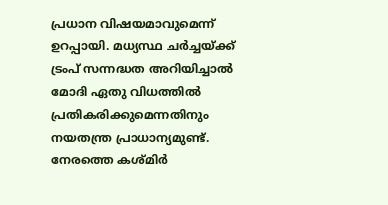പ്രധാന വിഷയമാവുമെന്ന് ഉറപ്പായി. മധ്യസ്ഥ ചര്‍ച്ചയ്ക്ക് ട്രംപ് സന്നദ്ധത അറിയിച്ചാല്‍ മോദി ഏതു വിധത്തില്‍ പ്രതികരിക്കുമെന്നതിനും നയതന്ത്ര പ്രാധാന്യമുണ്ട്. നേരത്തെ കശ്മിര്‍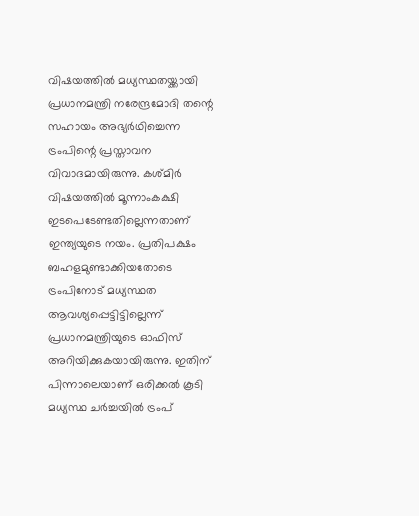വിഷയത്തില്‍ മധ്യസ്ഥതയ്ക്കായി പ്രധാനമന്ത്രി നരേന്ദ്രമോദി തന്റെ സഹായം അഭ്യര്‍ഥിച്ചെന്ന ട്രംപിന്റെ പ്രസ്താവന വിവാദമായിരുന്നു. കശ്മിര്‍ വിഷയത്തില്‍ മൂന്നാംകക്ഷി ഇടപെടേണ്ടതില്ലെന്നതാണ് ഇന്ത്യയുടെ നയം. പ്രതിപക്ഷം ബഹളമുണ്ടാക്കിയതോടെ ട്രംപിനോട് മധ്യസ്ഥത ആവശ്യപ്പെട്ടിട്ടില്ലെന്ന് പ്രധാനമന്ത്രിയുടെ ഓഫിസ് അറിയിക്കുകയായിരുന്നു. ഇതിന് പിന്നാലെയാണ് ഒരിക്കല്‍ കൂടി മധ്യസ്ഥ ചര്‍ച്ചയില്‍ ട്രംപ്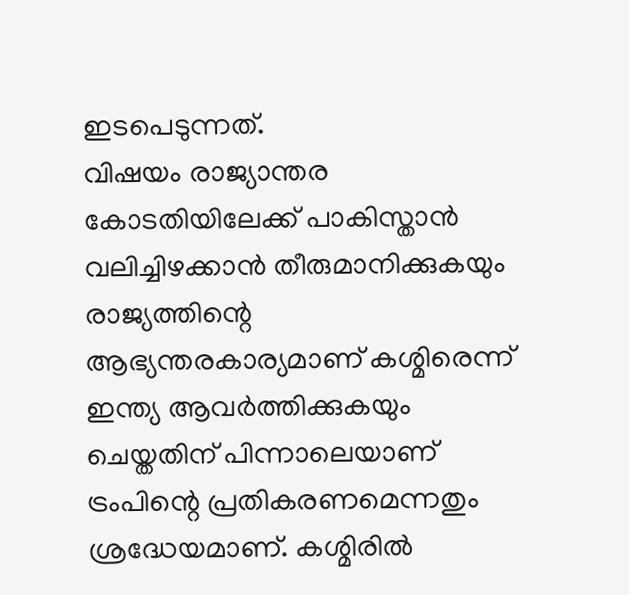ഇടപെടുന്നത്.
വിഷയം രാജ്യാന്തര കോടതിയിലേക്ക് പാകിസ്താന്‍ വലിച്ചിഴക്കാന്‍ തീരുമാനിക്കുകയും രാജ്യത്തിന്റെ ആഭ്യന്തരകാര്യമാണ് കശ്മിരെന്ന് ഇന്ത്യ ആവര്‍ത്തിക്കുകയും ചെയ്തതിന് പിന്നാലെയാണ് ട്രംപിന്റെ പ്രതികരണമെന്നതും ശ്രദ്ധേയമാണ്. കശ്മിരില്‍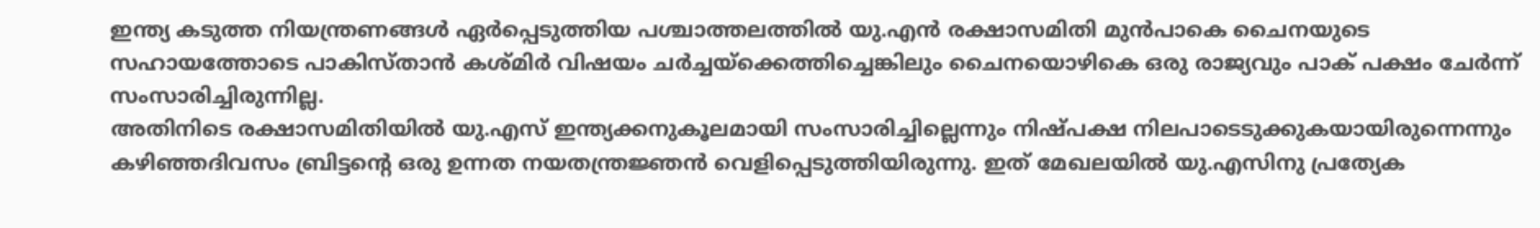ഇന്ത്യ കടുത്ത നിയന്ത്രണങ്ങള്‍ ഏര്‍പ്പെടുത്തിയ പശ്ചാത്തലത്തില്‍ യു.എന്‍ രക്ഷാസമിതി മുന്‍പാകെ ചൈനയുടെ സഹായത്തോടെ പാകിസ്താന്‍ കശ്മിര്‍ വിഷയം ചര്‍ച്ചയ്‌ക്കെത്തിച്ചെങ്കിലും ചൈനയൊഴികെ ഒരു രാജ്യവും പാക് പക്ഷം ചേര്‍ന്ന് സംസാരിച്ചിരുന്നില്ല.
അതിനിടെ രക്ഷാസമിതിയില്‍ യു.എസ് ഇന്ത്യക്കനുകൂലമായി സംസാരിച്ചില്ലെന്നും നിഷ്പക്ഷ നിലപാടെടുക്കുകയായിരുന്നെന്നും കഴിഞ്ഞദിവസം ബ്രിട്ടന്റെ ഒരു ഉന്നത നയതന്ത്രജ്ഞന്‍ വെളിപ്പെടുത്തിയിരുന്നു. ഇത് മേഖലയില്‍ യു.എസിനു പ്രത്യേക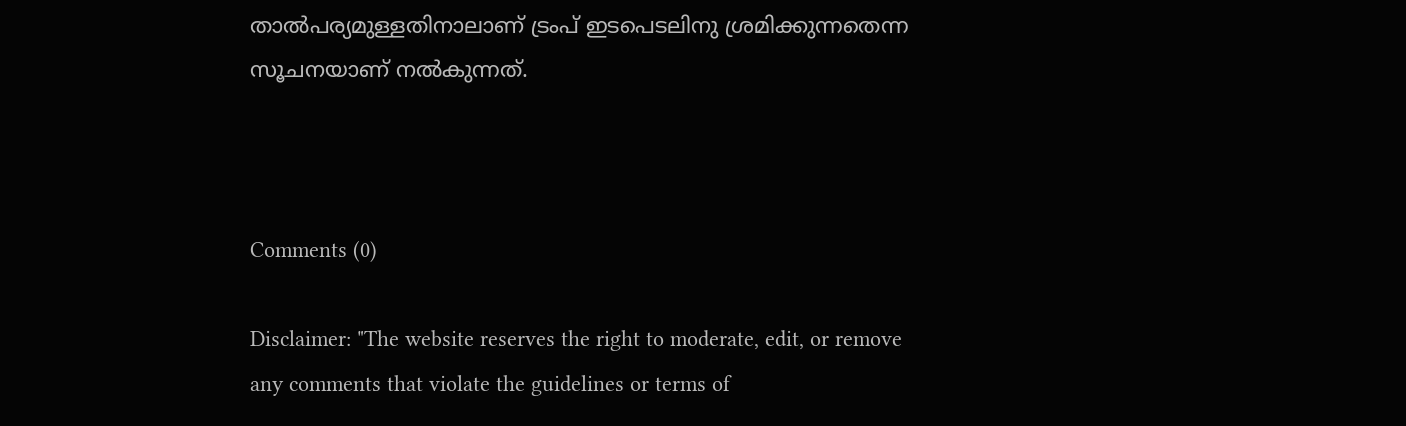താല്‍പര്യമുള്ളതിനാലാണ് ട്രംപ് ഇടപെടലിനു ശ്രമിക്കുന്നതെന്ന സൂചനയാണ് നല്‍കുന്നത്.



Comments (0)

Disclaimer: "The website reserves the right to moderate, edit, or remove any comments that violate the guidelines or terms of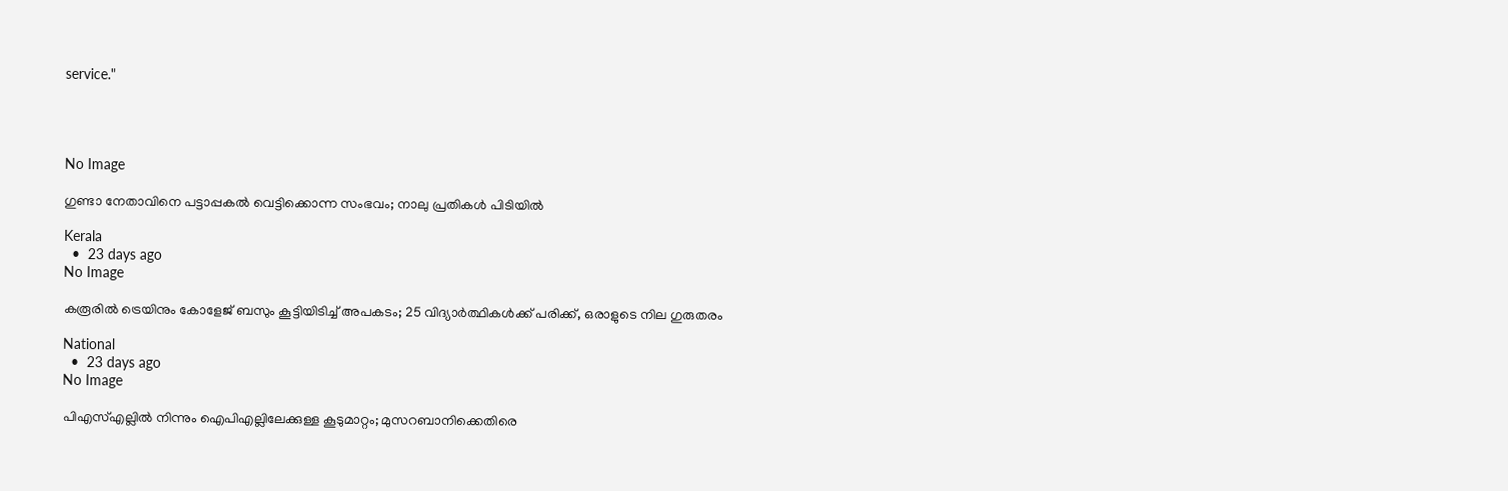service."




No Image

ഗുണ്ടാ നേതാവിനെ പട്ടാപ്പകല്‍ വെട്ടിക്കൊന്ന സംഭവം; നാലു പ്രതികള്‍ പിടിയില്‍

Kerala
  •  23 days ago
No Image

കരൂരിൽ ട്രെയിനും കോളേജ് ബസും കൂട്ടിയിടിച്ച് അപകടം; 25 വിദ്യാർത്ഥികൾക്ക് പരിക്ക്, ഒരാളുടെ നില ഗുരുതരം

National
  •  23 days ago
No Image

പിഎസ്എല്ലിൽ നിന്നും ഐപിഎല്ലിലേക്കുള്ള കൂടുമാറ്റം; മുസറബാനിക്കെതിരെ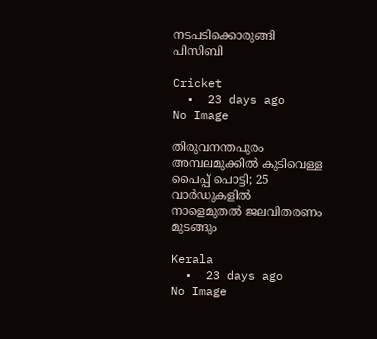നടപടിക്കൊരുങ്ങി പിസിബി

Cricket
  •  23 days ago
No Image

തിരുവനന്തപുരം അമ്പലമുക്കില്‍ കുടിവെള്ള പൈപ്പ് പൊട്ടി; 25 വാര്‍ഡുകളില്‍ നാളെമുതൽ ജലവിതരണം മുടങ്ങും

Kerala
  •  23 days ago
No Image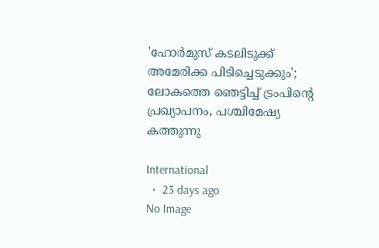'ഹോർമുസ് കടലിടുക്ക് അമേരിക്ക പിടിച്ചെടുക്കും'; ലോകത്തെ ഞെട്ടിച്ച് ട്രംപിന്റെ പ്രഖ്യാപനം, പശ്ചിമേഷ്യ കത്തുന്നു

International
  •  23 days ago
No Image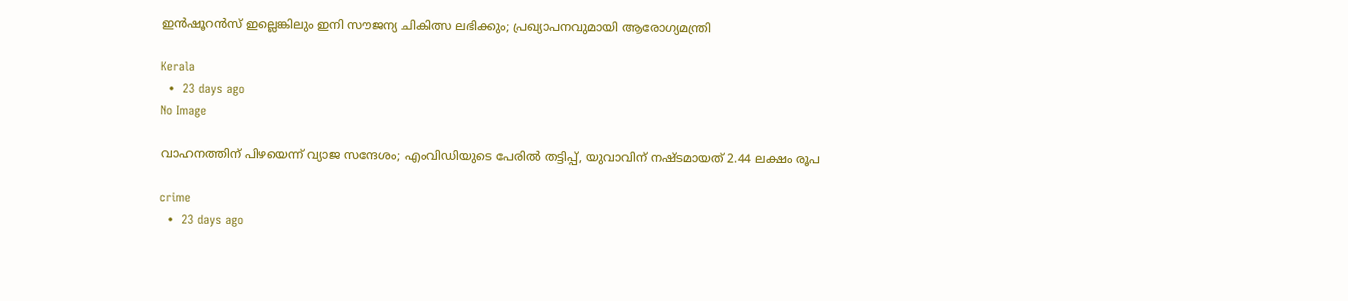ഇൻഷൂറൻസ് ഇല്ലെങ്കിലും ഇനി സൗജന്യ ചികിത്സ ലഭിക്കും; പ്രഖ്യാപനവുമായി ആരോഗ്യമന്ത്രി

Kerala
  •  23 days ago
No Image

വാഹനത്തിന് പിഴയെന്ന് വ്യാജ സന്ദേശം; എംവിഡിയുടെ പേരിൽ തട്ടിപ്പ്, യുവാവിന് നഷ്ടമായത് 2.44 ലക്ഷം രൂപ

crime
  •  23 days ago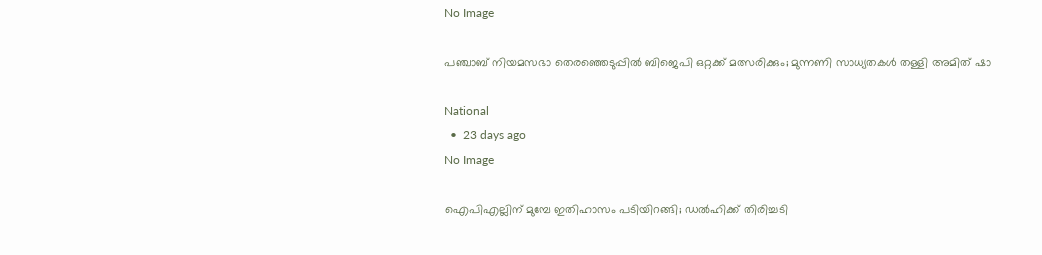No Image

പഞ്ചാബ് നിയമസഭാ തെരഞ്ഞെടുപ്പില്‍ ബിജെപി ഒറ്റക്ക് മത്സരിക്കും; മുന്നണി സാധ്യതകള്‍ തള്ളി അമിത് ഷാ

National
  •  23 days ago
No Image

ഐപിഎല്ലിന് മുമ്പേ ഇതിഹാസം പടിയിറങ്ങി; ഡൽഹിക്ക് തിരിച്ചടി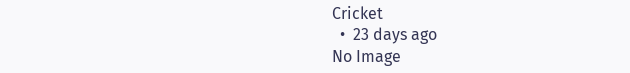Cricket
  •  23 days ago
No Image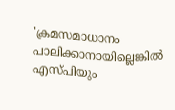'ക്രമസമാധാനം പാലിക്കാനായില്ലെങ്കിൽ എസ്പിയും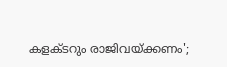കളക്ടറും രാജിവയ്ക്കണം';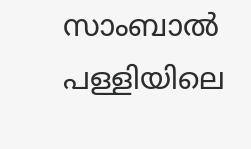സാംബാൽ പള്ളിയിലെ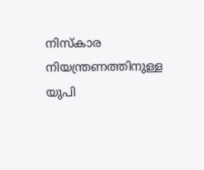നിസ്കാര നിയന്ത്രണത്തിനുള്ള യുപി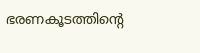ഭരണകൂടത്തിന്റെ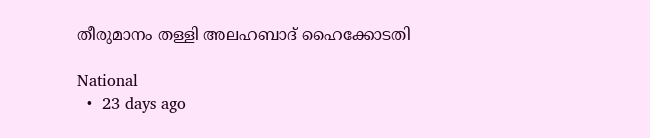തീരുമാനം തള്ളി അലഹബാദ് ഹൈക്കോടതി

National
  •  23 days ago